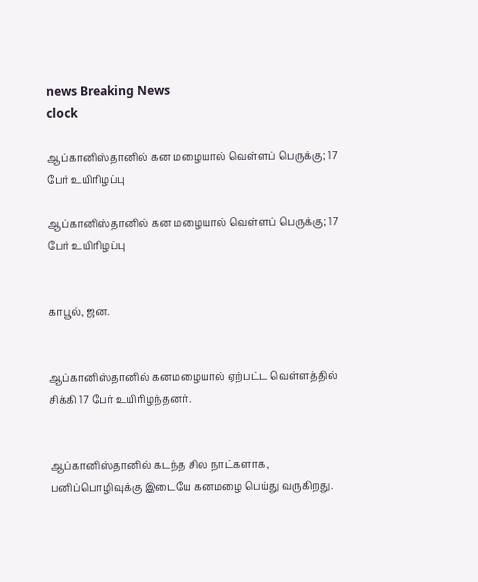news Breaking News
clock

ஆப்கானிஸ்தானில் கன மழையால் வெள்ளப் பெருக்கு; 17 பேர் உயிரிழப்பு

ஆப்கானிஸ்தானில் கன மழையால் வெள்ளப் பெருக்கு; 17 பேர் உயிரிழப்பு


காபூல், ஜன.


ஆப்கானிஸ்தானில் கனமழையால் ஏற்பட்ட வெள்ளத்தில் சிக்கி 17 பேர் உயிரிழந்தனர்.


ஆப்கானிஸ்தானில் கடந்த சில நாட்களாக, பனிப்பொழிவுக்கு இடையே கனமழை பெய்து வருகிறது.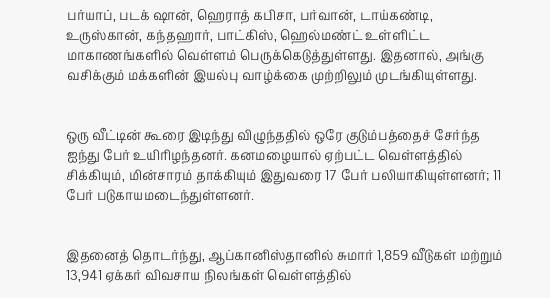பர்யாப், படக் ஷான், ஹெராத் கபிசா, பர்வான், டாய்கண்டி, உருஸ்கான், கந்தஹார், பாட்கிஸ், ஹெல்மண்ட் உள்ளிட்ட மாகாணங்களில் வெள்ளம் பெருக்கெடுத்துள்ளது. இதனால், அங்கு வசிக்கும் மக்களின் இயல்பு வாழ்க்கை முற்றிலும் முடங்கியுள்ளது.


ஒரு வீட்டின் கூரை இடிந்து விழுந்ததில் ஒரே குடும்பத்தைச் சேர்ந்த ஐந்து பேர் உயிரிழந்தனர். கனமழையால் ஏற்பட்ட வெள்ளத்தில் சிக்கியும், மின்சாரம் தாக்கியும் இதுவரை 17 பேர் பலியாகியுள்ளனர்; 11 பேர் படுகாயமடைந்துள்ளனர்.


இதனைத் தொடர்ந்து, ஆப்கானிஸ்தானில் சுமார் 1,859 வீடுகள் மற்றும் 13,941 ஏக்கர் விவசாய நிலங்கள் வெள்ளத்தில்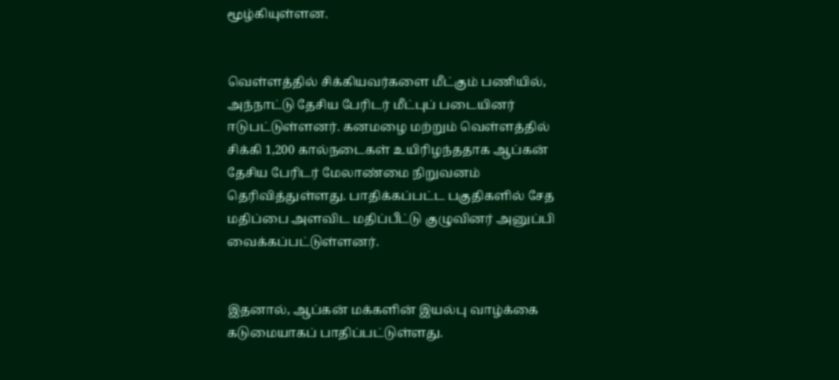மூழ்கியுள்ளன.


வெள்ளத்தில் சிக்கியவர்களை மீட்கும் பணியில், அந்நாட்டு தேசிய பேரிடர் மீட்புப் படையினர் ஈடுபட்டுள்ளனர். கனமழை மற்றும் வெள்ளத்தில் சிக்கி 1,200 கால்நடைகள் உயிரிழந்ததாக ஆப்கன் தேசிய பேரிடர் மேலாண்மை நிறுவனம் தெரிவித்துள்ளது. பாதிக்கப்பட்ட பகுதிகளில் சேத மதிப்பை அளவிட மதிப்பீட்டு குழுவினர் அனுப்பி வைக்கப்பட்டுள்ளனர்.


இதனால், ஆப்கன் மக்களின் இயல்பு வாழ்க்கை கடுமையாகப் பாதிப்பட்டுள்ளது.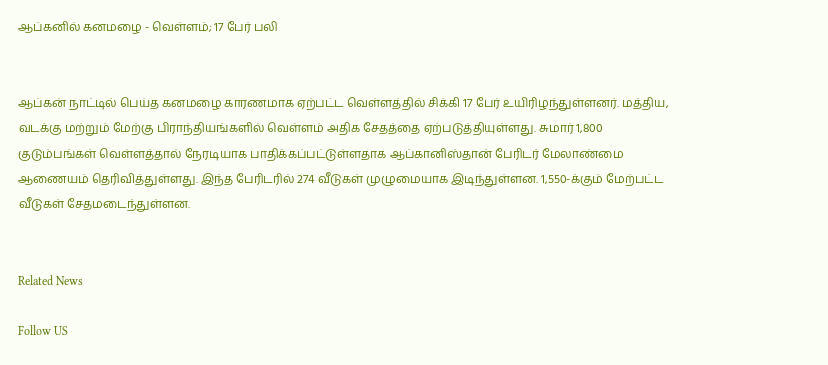ஆப்கனில் கனமழை - வெள்ளம்; 17 பேர் பலி


ஆப்கன் நாட்டில் பெய்த கனமழை காரணமாக ஏற்பட்ட வெள்ளத்தில் சிக்கி 17 பேர் உயிரிழந்துள்ளனர். மத்திய, வடக்கு மற்றும் மேற்கு பிராந்தியங்களில் வெள்ளம் அதிக சேதத்தை ஏற்படுத்தியுள்ளது. சுமார் 1,800 குடும்பங்கள் வெள்ளத்தால் நேரடியாக பாதிக்கப்பட்டுள்ளதாக ஆப்கானிஸ்தான் பேரிடர் மேலாண்மை ஆணையம் தெரிவித்துள்ளது. இந்த பேரிடரில் 274 வீடுகள் முழுமையாக இடிந்துள்ளன. 1,550-க்கும் மேற்பட்ட வீடுகள் சேதமடைந்துள்ளன.


Related News

Follow US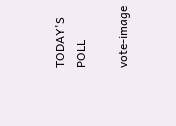TODAY'S POLL

vote-image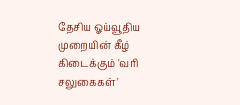தேசிய ஓய்வூதிய முறையின் கீழ் கிடைக்கும் 'வரி சலுகைகள்'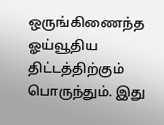ஒருங்கிணைந்த ஓய்வூதிய திட்டத்திற்கும் பொருந்தும். இது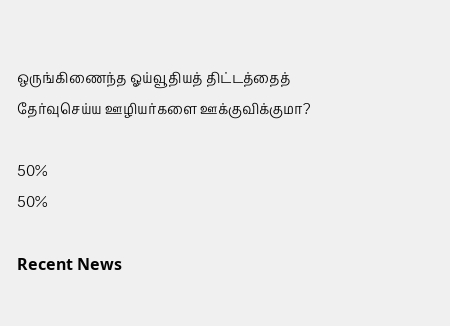ஒருங்கிணைந்த ஓய்வூதியத் திட்டத்தைத் தேர்வுசெய்ய ஊழியர்களை ஊக்குவிக்குமா?

50%
50%

Recent News